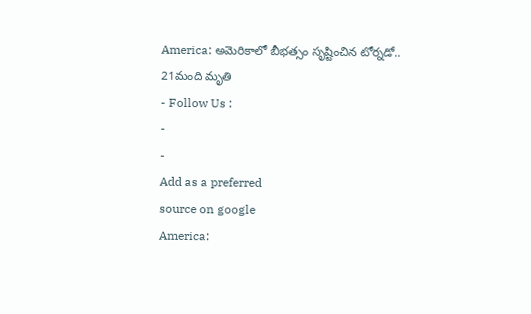America: అమెరికాలో బీభత్సం సృష్టించిన టోర్నడో.. 21మంది మృతి
- Follow Us :
-
-
Add as a preferred
source on google
America: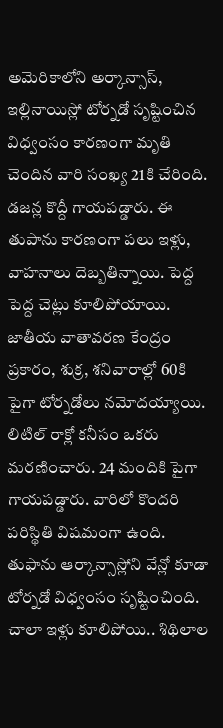అమెరికాలోని అర్కాన్సాస్, ఇల్లినాయిస్లో టోర్నడో సృష్టించిన విధ్వంసం కారణంగా మృతి చెందిన వారి సంఖ్య 21కి చేరింది. డజన్ల కొద్దీ గాయపడ్డారు. ఈ తుపాను కారణంగా పలు ఇళ్లు, వాహనాలు దెబ్బతిన్నాయి. పెద్ద పెద్ద చెట్లు కూలిపోయాయి. జాతీయ వాతావరణ కేంద్రం ప్రకారం, శుక్ర, శనివారాల్లో 60కి పైగా టోర్నడోలు నమోదయ్యాయి. లిటిల్ రాక్లో కనీసం ఒకరు మరణించారు. 24 మందికి పైగా గాయపడ్డారు. వారిలో కొందరి పరిస్థితి విషమంగా ఉంది. తుఫాను ఆర్కాన్సాస్లోని వేన్లో కూడా టోర్నడో విధ్వంసం సృష్టించింది. చాలా ఇళ్లు కూలిపోయి.. శిథిలాల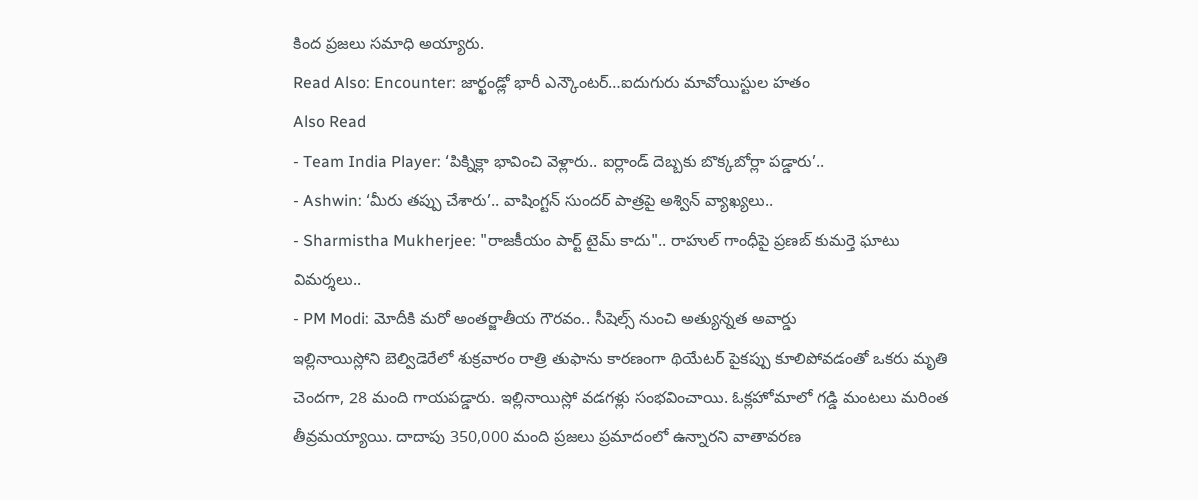కింద ప్రజలు సమాధి అయ్యారు.
Read Also: Encounter: జార్ఖండ్లో భారీ ఎన్కౌంటర్…ఐదుగురు మావోయిస్టుల హతం
Also Read
- Team India Player: ‘పిక్నిక్లా భావించి వెళ్లారు.. ఐర్లాండ్ దెబ్బకు బొక్కబోర్లా పడ్డారు’..
- Ashwin: ‘మీరు తప్పు చేశారు’.. వాషింగ్టన్ సుందర్ పాత్రపై అశ్విన్ వ్యాఖ్యలు..
- Sharmistha Mukherjee: "రాజకీయం పార్ట్ టైమ్ కాదు".. రాహుల్ గాంధీపై ప్రణబ్ కుమర్తె ఘాటు విమర్శలు..
- PM Modi: మోదీకి మరో అంతర్జాతీయ గౌరవం.. సీషెల్స్ నుంచి అత్యున్నత అవార్డు
ఇల్లినాయిస్లోని బెల్విడెరేలో శుక్రవారం రాత్రి తుఫాను కారణంగా థియేటర్ పైకప్పు కూలిపోవడంతో ఒకరు మృతి చెందగా, 28 మంది గాయపడ్డారు. ఇల్లినాయిస్లో వడగళ్లు సంభవించాయి. ఓక్లహోమాలో గడ్డి మంటలు మరింత తీవ్రమయ్యాయి. దాదాపు 350,000 మంది ప్రజలు ప్రమాదంలో ఉన్నారని వాతావరణ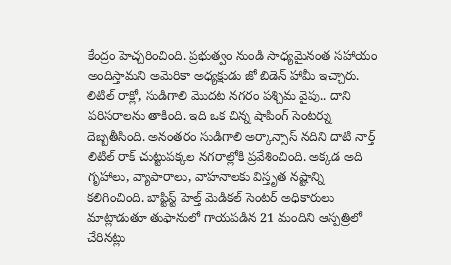కేంద్రం హెచ్చరించింది. ప్రభుత్వం నుండి సాధ్యమైనంత సహాయం అందిస్తామని అమెరికా అధ్యక్షుడు జో బిడెన్ హామీ ఇచ్చారు. లిటిల్ రాక్లో, సుడిగాలి మొదట నగరం పశ్చిమ వైపు.. దాని పరిసరాలను తాకింది. ఇది ఒక చిన్న షాపింగ్ సెంటర్ను దెబ్బతీసింది. అనంతరం సుడిగాలి అర్కాన్సాస్ నదిని దాటి నార్త్ లిటిల్ రాక్ చుట్టుపక్కల నగరాల్లోకి ప్రవేశించింది. అక్కడ అది గృహాలు, వ్యాపారాలు, వాహనాలకు విస్తృత నష్టాన్ని కలిగించింది. బాప్టిస్ట్ హెల్త్ మెడికల్ సెంటర్ అధికారులు మాట్లాడుతూ తుఫానులో గాయపడిన 21 మందిని ఆస్పత్రిలో చేరినట్లు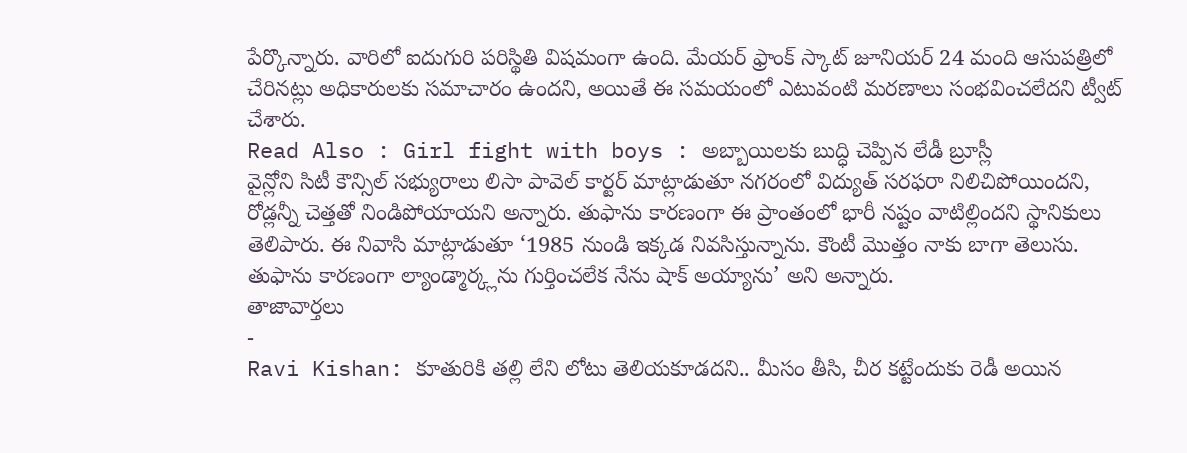పేర్కొన్నారు. వారిలో ఐదుగురి పరిస్థితి విషమంగా ఉంది. మేయర్ ఫ్రాంక్ స్కాట్ జూనియర్ 24 మంది ఆసుపత్రిలో చేరినట్లు అధికారులకు సమాచారం ఉందని, అయితే ఈ సమయంలో ఎటువంటి మరణాలు సంభవించలేదని ట్వీట్ చేశారు.
Read Also : Girl fight with boys : అబ్బాయిలకు బుద్ధి చెప్పిన లేడీ బ్రూస్లీ
వైన్లోని సిటీ కౌన్సిల్ సభ్యురాలు లిసా పావెల్ కార్టర్ మాట్లాడుతూ నగరంలో విద్యుత్ సరఫరా నిలిచిపోయిందని, రోడ్లన్నీ చెత్తతో నిండిపోయాయని అన్నారు. తుఫాను కారణంగా ఈ ప్రాంతంలో భారీ నష్టం వాటిల్లిందని స్థానికులు తెలిపారు. ఈ నివాసి మాట్లాడుతూ ‘1985 నుండి ఇక్కడ నివసిస్తున్నాను. కౌంటీ మొత్తం నాకు బాగా తెలుసు. తుఫాను కారణంగా ల్యాండ్మార్క్లను గుర్తించలేక నేను షాక్ అయ్యాను’ అని అన్నారు.
తాజావార్తలు
-
Ravi Kishan: కూతురికి తల్లి లేని లోటు తెలియకూడదని.. మీసం తీసి, చీర కట్టేందుకు రెడీ అయిన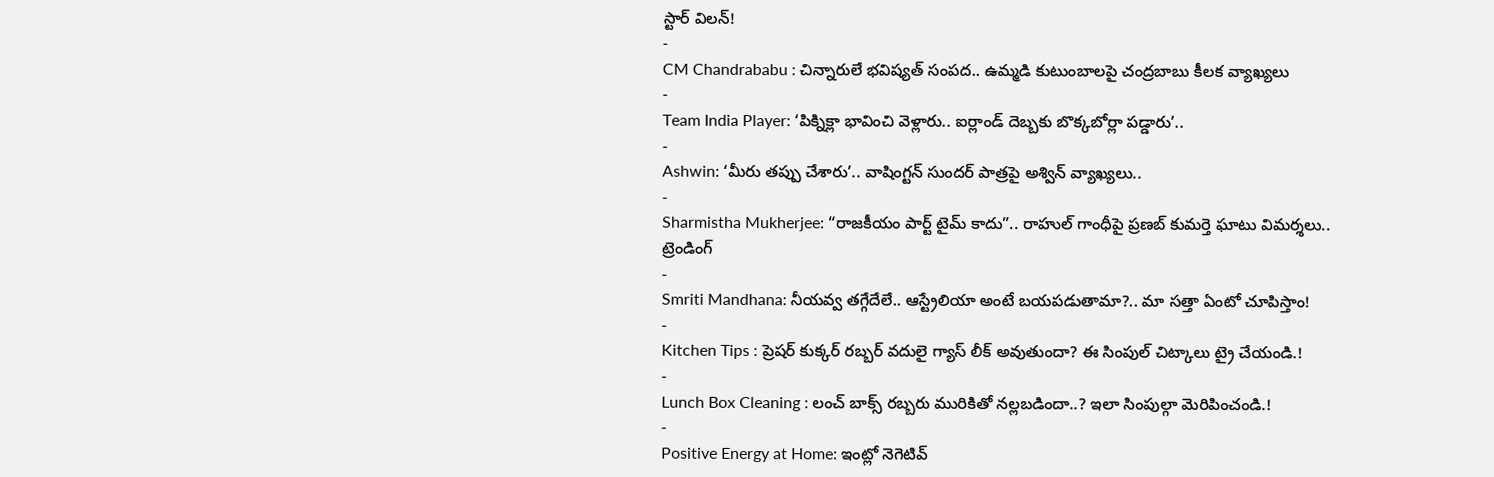స్టార్ విలన్!
-
CM Chandrababu : చిన్నారులే భవిష్యత్ సంపద.. ఉమ్మడి కుటుంబాలపై చంద్రబాబు కీలక వ్యాఖ్యలు
-
Team India Player: ‘పిక్నిక్లా భావించి వెళ్లారు.. ఐర్లాండ్ దెబ్బకు బొక్కబోర్లా పడ్డారు’..
-
Ashwin: ‘మీరు తప్పు చేశారు’.. వాషింగ్టన్ సుందర్ పాత్రపై అశ్విన్ వ్యాఖ్యలు..
-
Sharmistha Mukherjee: “రాజకీయం పార్ట్ టైమ్ కాదు”.. రాహుల్ గాంధీపై ప్రణబ్ కుమర్తె ఘాటు విమర్శలు..
ట్రెండింగ్
-
Smriti Mandhana: నీయవ్వ తగ్గేదేలే.. ఆస్ట్రేలియా అంటే బయపడుతామా?.. మా సత్తా ఏంటో చూపిస్తాం!
-
Kitchen Tips : ప్రెషర్ కుక్కర్ రబ్బర్ వదులై గ్యాస్ లీక్ అవుతుందా? ఈ సింపుల్ చిట్కాలు ట్రై చేయండి.!
-
Lunch Box Cleaning : లంచ్ బాక్స్ రబ్బరు మురికితో నల్లబడిందా..? ఇలా సింపుల్గా మెరిపించండి.!
-
Positive Energy at Home: ఇంట్లో నెగెటివ్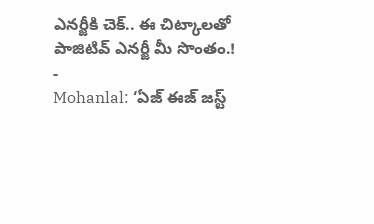ఎనర్జీకి చెక్.. ఈ చిట్కాలతో పాజిటివ్ ఎనర్జీ మీ సొంతం.!
-
Mohanlal: ‘ఏజ్ ఈజ్ జస్ట్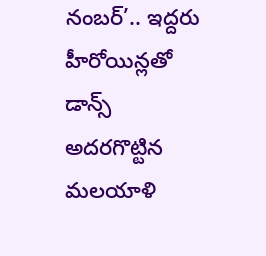నంబర్’.. ఇద్దరు హీరోయిన్లతో డాన్స్ అదరగొట్టిన మలయాళి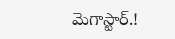మెగాస్టార్.!